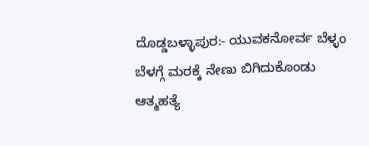ದೊಡ್ಡಬಳ್ಳಾಪುರ:- ಯುವಕನೋರ್ವ ಬೆಳ್ಳಂ ಬೆಳಗ್ಗೆ ಮರಕ್ಕೆ ನೇಣು ಬಿಗಿದುಕೊಂಡು ಆತ್ಮಹತ್ಯೆ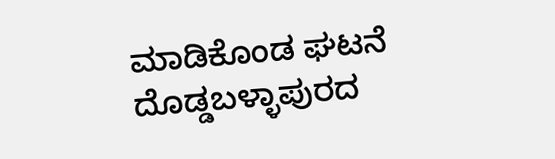ಮಾಡಿಕೊಂಡ ಘಟನೆ ದೊಡ್ಡಬಳ್ಳಾಪುರದ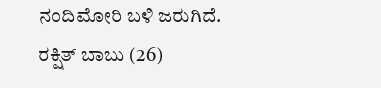ನಂದಿಮೋರಿ ಬಳಿ ಜರುಗಿದೆ.
ರಕ್ಷಿತ್ ಬಾಬು (26)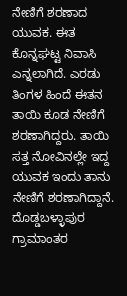ನೇಣಿಗೆ ಶರಣಾದ ಯುವಕ. ಈತ ಕೊನ್ನಘಟ್ಟ ನಿವಾಸಿ ಎನ್ನಲಾಗಿದೆ. ಎರಡು ತಿಂಗಳ ಹಿಂದೆ ಈತನ ತಾಯಿ ಕೂಡ ನೇಣಿಗೆ ಶರಣಾಗಿದ್ದರು. ತಾಯಿ ಸತ್ತ ನೋವಿನಲ್ಲೇ ಇದ್ದ ಯುವಕ ಇಂದು ತಾನು ನೇಣಿಗೆ ಶರಣಾಗಿದ್ದಾನೆ. ದೊಡ್ಡಬಳ್ಳಾಪುರ ಗ್ರಾಮಾಂತರ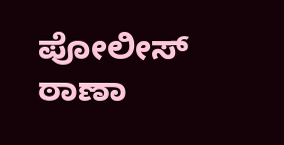ಪೋಲೀಸ್ ಠಾಣಾ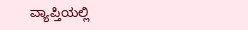ವ್ಯಾಪ್ತಿಯಲ್ಲಿ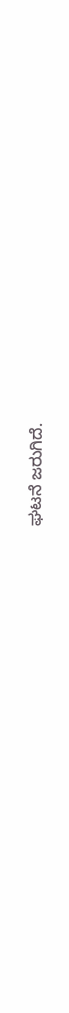ಘಟನೆ ಜರುಗಿದೆ.